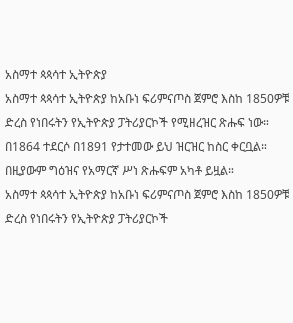አስማተ ጳጳሳተ ኢትዮጵያ
አስማተ ጳጳሳተ ኢትዮጵያ ከአቡነ ፍሪምናጦስ ጀምሮ እስከ 1850ዎቹ ድረስ የነበሩትን የኢትዮጵያ ፓትሪያርኮች የሚዘረዝር ጽሑፍ ነው። በ1864 ተደርሶ በ1891 የታተመው ይህ ዝርዝር ከስር ቀርቧል። በዚያውም ግዕዝና የአማርኛ ሥነ ጽሑፍም አካቶ ይዟል።
አስማተ ጳጳሳተ ኢትዮጵያ ከአቡነ ፍሪምናጦስ ጀምሮ እስከ 1850ዎቹ ድረስ የነበሩትን የኢትዮጵያ ፓትሪያርኮች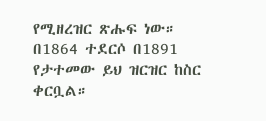የሚዘረዝር ጽሑፍ ነው። በ1864 ተደርሶ በ1891 የታተመው ይህ ዝርዝር ከስር ቀርቧል።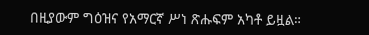በዚያውም ግዕዝና የአማርኛ ሥነ ጽሑፍም አካቶ ይዟል።